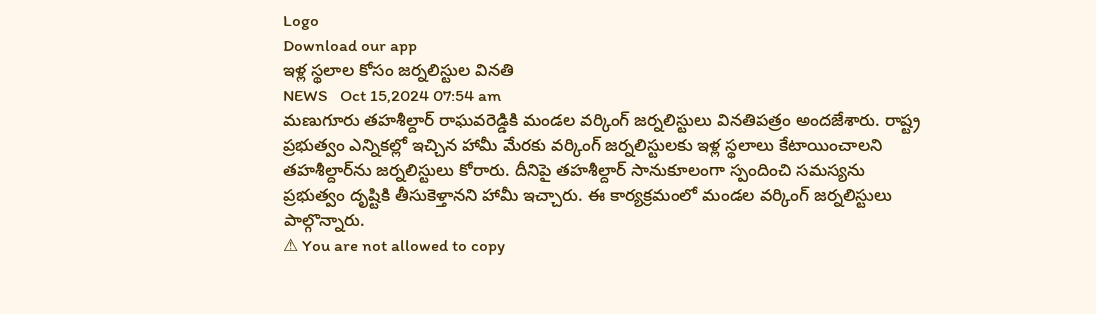Logo
Download our app
ఇళ్ల స్థ‌లాల కోసం జర్నలిస్టుల వినతి
NEWS   Oct 15,2024 07:54 am
మణుగూరు తహశీల్దార్ రాఘవరెడ్డికి మండల వర్కింగ్ జర్నలిస్టులు వినతిపత్రం అందజేశారు. రాష్ట్ర ప్రభుత్వం ఎన్నికల్లో ఇచ్చిన హామీ మేరకు వర్కింగ్ జర్నలిస్టులకు ఇళ్ల స్థలాలు కేటాయించాలని తహశీల్దార్‌ను జర్నలిస్టులు కోరారు. దీనిపై తహశీల్దార్ సానుకూలంగా స్పందించి సమస్యను ప్రభుత్వం దృష్టికి తీసుకెళ్తానని హామీ ఇచ్చారు. ఈ కార్యక్రమంలో మండల వర్కింగ్ జర్నలిస్టులు పాల్గొన్నారు.
⚠ You are not allowed to copy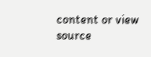content or view source